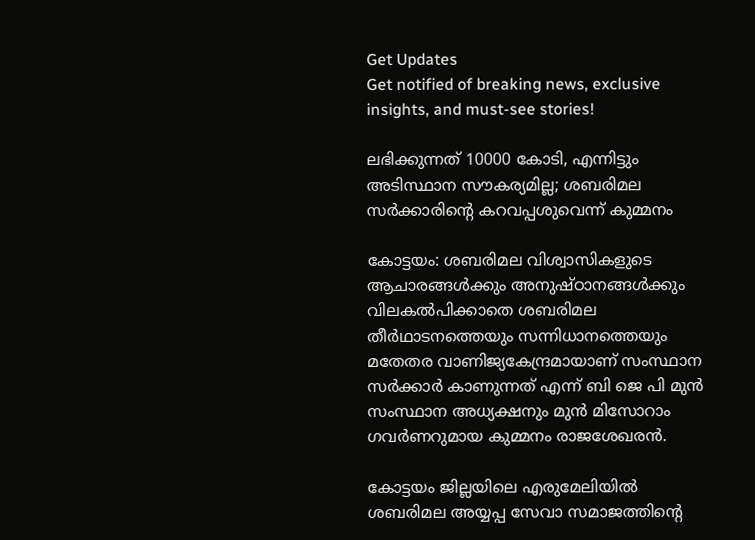Get Updates
Get notified of breaking news, exclusive insights, and must-see stories!

ലഭിക്കുന്നത് 10000 കോടി, എന്നിട്ടും അടിസ്ഥാന സൗകര്യമില്ല; ശബരിമല സര്‍ക്കാരിന്റെ കറവപ്പശുവെന്ന് കുമ്മനം

കോട്ടയം: ശബരിമല വിശ്വാസികളുടെ ആചാരങ്ങള്‍ക്കും അനുഷ്ഠാനങ്ങള്‍ക്കും വിലകല്‍പിക്കാതെ ശബരിമല തീര്‍ഥാടനത്തെയും സന്നിധാനത്തെയും മതേതര വാണിജ്യകേന്ദ്രമായാണ് സംസ്ഥാന സര്‍ക്കാര്‍ കാണുന്നത് എന്ന് ബി ജെ പി മുന്‍ സംസ്ഥാന അധ്യക്ഷനും മുന്‍ മിസോറാം ഗവര്‍ണറുമായ കുമ്മനം രാജശേഖരന്‍.

കോട്ടയം ജില്ലയിലെ എരുമേലിയില്‍ ശബരിമല അയ്യപ്പ സേവാ സമാജത്തിന്റെ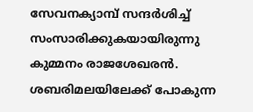സേവനക്യാമ്പ് സന്ദര്‍ശിച്ച് സംസാരിക്കുകയായിരുന്നു കുമ്മനം രാജശേഖരന്‍. ശബരിമലയിലേക്ക് പോകുന്ന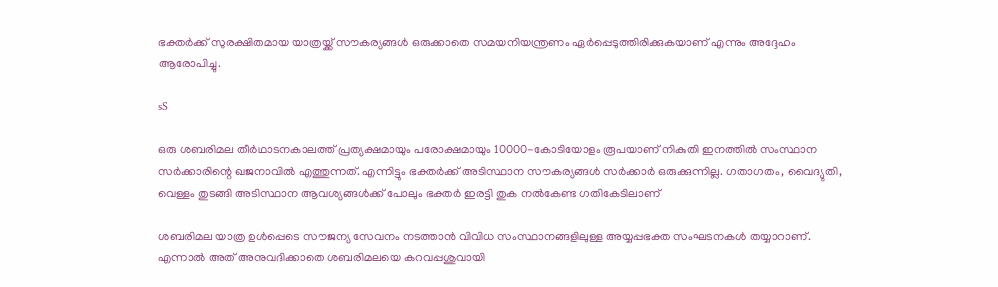ഭക്തര്‍ക്ക് സുരക്ഷിതമായ യാത്രയ്ക്ക് സൗകര്യങ്ങള്‍ ഒരുക്കാതെ സമയനിയന്ത്രണം ഏര്‍പ്പെടുത്തിരിക്കുകയാണ് എന്നും അദ്ദേഹം ആരോപിച്ചു.

sS

ഒരു ശബരിമല തീര്‍ഥാടനകാലത്ത് പ്രത്യക്ഷമായും പരോക്ഷമായും 10000-കോടിയോളം രൂപയാണ് നികുതി ഇനത്തില്‍ സംസ്ഥാന സര്‍ക്കാരിന്റെ ഖജനാവില്‍ എത്തുന്നത്. എന്നിട്ടും ഭക്തര്‍ക്ക് അടിസ്ഥാന സൗകര്യങ്ങള്‍ സര്‍ക്കാര്‍ ഒരുക്കുന്നില്ല. ഗതാഗതം, വൈദ്യുതി, വെള്ളം തുടങ്ങി അടിസ്ഥാന ആവശ്യങ്ങള്‍ക്ക് പോലും ഭക്തര്‍ ഇരട്ടി തുക നല്‍കേണ്ട ഗതികേടിലാണ്

ശബരിമല യാത്ര ഉള്‍പ്പെടെ സൗജന്യ സേവനം നടത്താന്‍ വിവിധ സംസ്ഥാനങ്ങളിലുള്ള അയ്യപ്പഭക്ത സംഘടനകള്‍ തയ്യാറാണ്. എന്നാല്‍ അത് അനുവദിക്കാതെ ശബരിമലയെ കറവപ്പശുവായി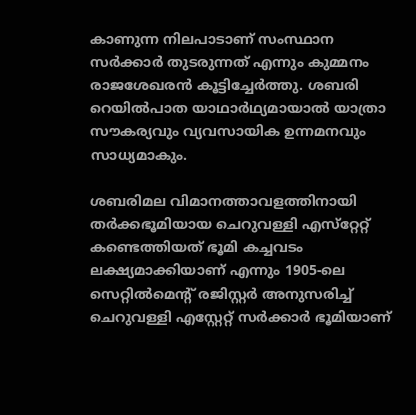കാണുന്ന നിലപാടാണ് സംസ്ഥാന സര്‍ക്കാര്‍ തുടരുന്നത് എന്നും കുമ്മനം രാജശേഖരന്‍ കൂട്ടിച്ചേര്‍ത്തു. ശബരി റെയില്‍പാത യാഥാര്‍ഥ്യമായാല്‍ യാത്രാ സൗകര്യവും വ്യവസായിക ഉന്നമനവും സാധ്യമാകും.

ശബരിമല വിമാനത്താവളത്തിനായി തര്‍ക്കഭൂമിയായ ചെറുവള്ളി എസ്‌റ്റേറ്റ് കണ്ടെത്തിയത് ഭൂമി കച്ചവടം ലക്ഷ്യമാക്കിയാണ് എന്നും 1905-ലെ സെറ്റില്‍മെന്റ് രജിസ്റ്റര്‍ അനുസരിച്ച് ചെറുവള്ളി എസ്റ്റേറ്റ് സര്‍ക്കാര്‍ ഭൂമിയാണ്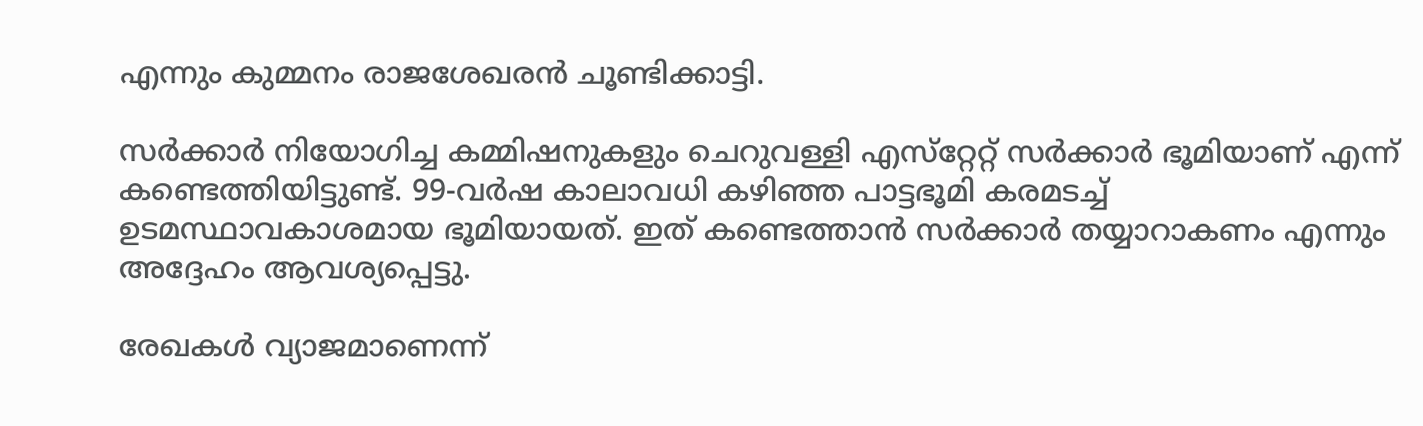എന്നും കുമ്മനം രാജശേഖരന്‍ ചൂണ്ടിക്കാട്ടി.

സര്‍ക്കാര്‍ നിയോഗിച്ച കമ്മിഷനുകളും ചെറുവള്ളി എസ്‌റ്റേറ്റ് സര്‍ക്കാര്‍ ഭൂമിയാണ് എന്ന് കണ്ടെത്തിയിട്ടുണ്ട്. 99-വര്‍ഷ കാലാവധി കഴിഞ്ഞ പാട്ടഭൂമി കരമടച്ച് ഉടമസ്ഥാവകാശമായ ഭൂമിയായത്. ഇത് കണ്ടെത്താന്‍ സര്‍ക്കാര്‍ തയ്യാറാകണം എന്നും അദ്ദേഹം ആവശ്യപ്പെട്ടു.

രേഖകള്‍ വ്യാജമാണെന്ന്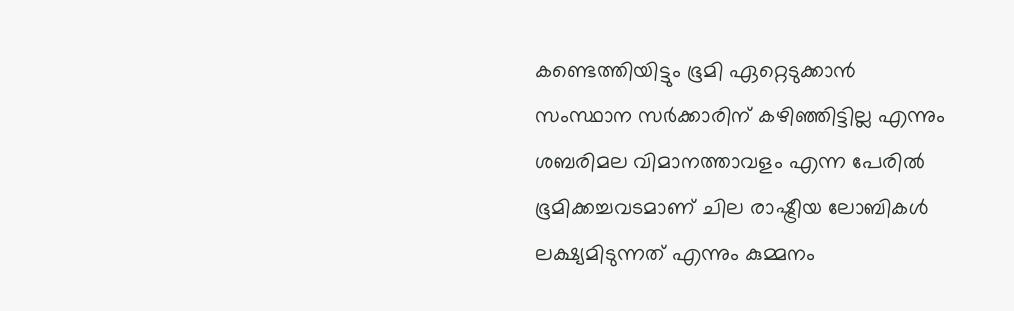കണ്ടെത്തിയിട്ടും ഭൂമി ഏറ്റെടുക്കാന്‍ സംസ്ഥാന സര്‍ക്കാരിന് കഴിഞ്ഞിട്ടില്ല എന്നും ശബരിമല വിമാനത്താവളം എന്ന പേരില്‍ ഭൂമിക്കച്ചവടമാണ് ചില രാഷ്ട്രീയ ലോബികള്‍ ലക്ഷ്യമിടുന്നത് എന്നും കുമ്മനം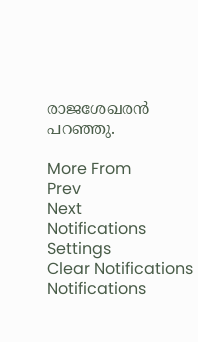രാജശേഖരന്‍ പറഞ്ഞു.

More From
Prev
Next
Notifications
Settings
Clear Notifications
Notifications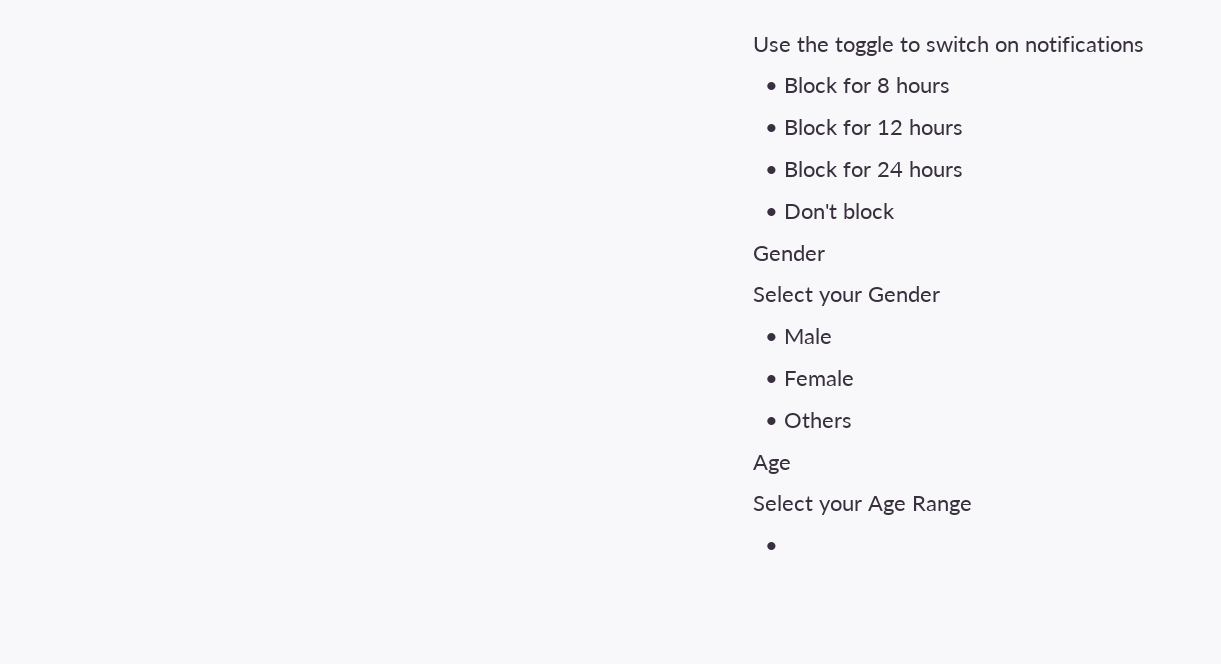Use the toggle to switch on notifications
  • Block for 8 hours
  • Block for 12 hours
  • Block for 24 hours
  • Don't block
Gender
Select your Gender
  • Male
  • Female
  • Others
Age
Select your Age Range
  •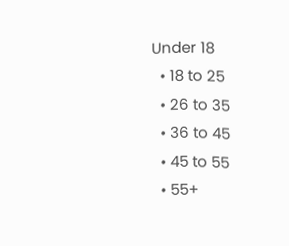Under 18
  • 18 to 25
  • 26 to 35
  • 36 to 45
  • 45 to 55
  • 55+